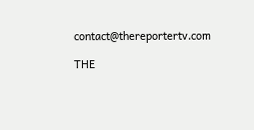contact@thereportertv.com

THE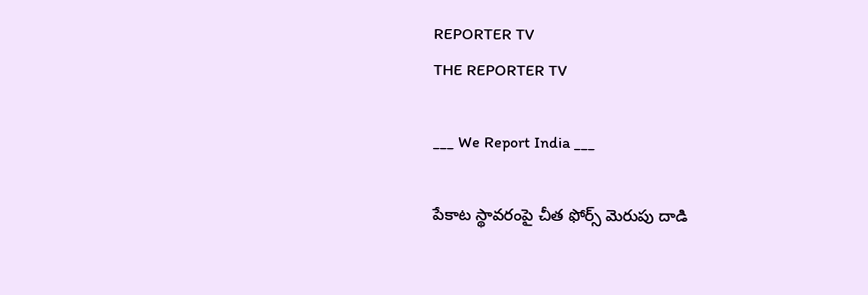REPORTER TV
THE REPORTER TV

___ We Report India ___

పేకాట స్థావరంపై చీత ఫోర్స్ మెరుపు దాడి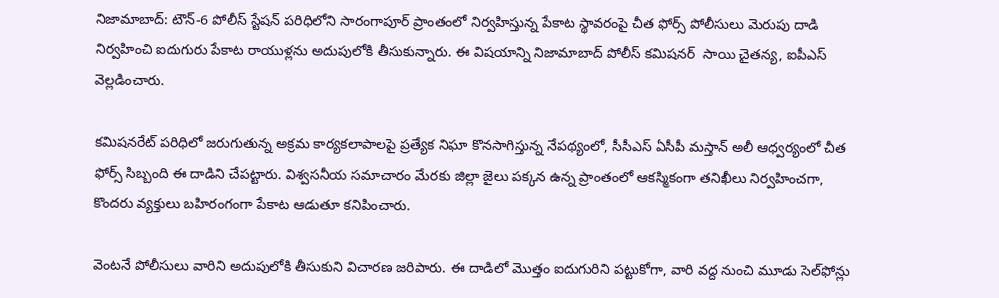నిజామాబాద్: టౌన్-6 పోలీస్ స్టేషన్ పరిధిలోని సారంగాపూర్ ప్రాంతంలో నిర్వహిస్తున్న పేకాట స్థావరంపై చీత ఫోర్స్ పోలీసులు మెరుపు దాడి నిర్వహించి ఐదుగురు పేకాట రాయుళ్లను అదుపులోకి తీసుకున్నారు. ఈ విషయాన్ని నిజామాబాద్ పోలీస్ కమిషనర్  సాయి చైతన్య, ఐపీఎస్ వెల్లడించారు.

కమిషనరేట్ పరిధిలో జరుగుతున్న అక్రమ కార్యకలాపాలపై ప్రత్యేక నిఘా కొనసాగిస్తున్న నేపథ్యంలో, సీసీఎస్ ఏసీపీ మస్తాన్ అలీ ఆధ్వర్యంలో చీత ఫోర్స్ సిబ్బంది ఈ దాడిని చేపట్టారు. విశ్వసనీయ సమాచారం మేరకు జిల్లా జైలు పక్కన ఉన్న ప్రాంతంలో ఆకస్మికంగా తనిఖీలు నిర్వహించగా, కొందరు వ్యక్తులు బహిరంగంగా పేకాట ఆడుతూ కనిపించారు.

వెంటనే పోలీసులు వారిని అదుపులోకి తీసుకుని విచారణ జరిపారు. ఈ దాడిలో మొత్తం ఐదుగురిని పట్టుకోగా, వారి వద్ద నుంచి మూడు సెల్‌ఫోన్లు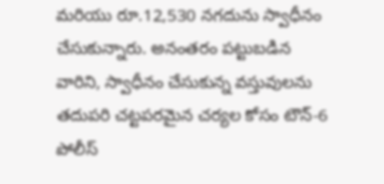మరియు రూ.12,530 నగదును స్వాధీనం చేసుకున్నారు. అనంతరం పట్టుబడిన వారిని, స్వాధీనం చేసుకున్న వస్తువులను తదుపరి చట్టపరమైన చర్యల కోసం టౌన్-6 పోలీస్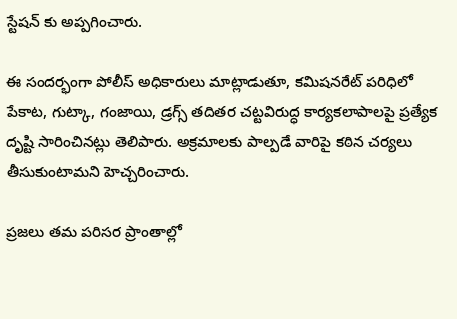స్టేషన్ కు అప్పగించారు.

ఈ సందర్భంగా పోలీస్ అధికారులు మాట్లాడుతూ, కమిషనరేట్ పరిధిలో పేకాట, గుట్కా, గంజాయి, డ్రగ్స్ తదితర చట్టవిరుద్ధ కార్యకలాపాలపై ప్రత్యేక దృష్టి సారించినట్లు తెలిపారు. అక్రమాలకు పాల్పడే వారిపై కఠిన చర్యలు తీసుకుంటామని హెచ్చరించారు.

ప్రజలు తమ పరిసర ప్రాంతాల్లో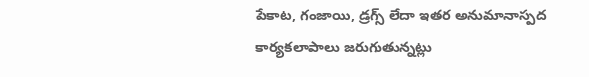పేకాట, గంజాయి, డ్రగ్స్ లేదా ఇతర అనుమానాస్పద కార్యకలాపాలు జరుగుతున్నట్లు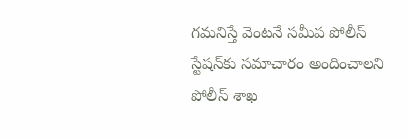గమనిస్తే వెంటనే సమీప పోలీస్ స్టేషన్‌కు సమాచారం అందించాలని పోలీస్ శాఖ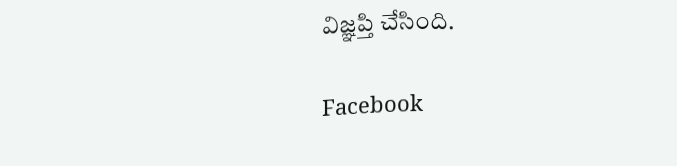విజ్ఞప్తి చేసింది.

Facebook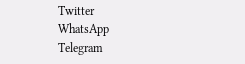Twitter
WhatsApp
Telegram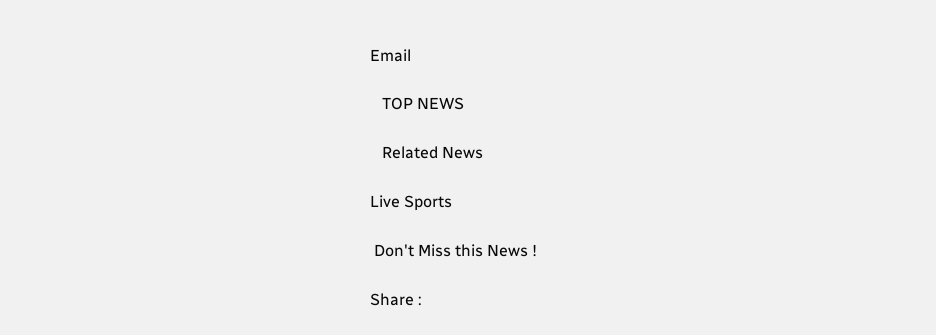Email

   TOP NEWS

   Related News

Live Sports

 Don't Miss this News !

Share :